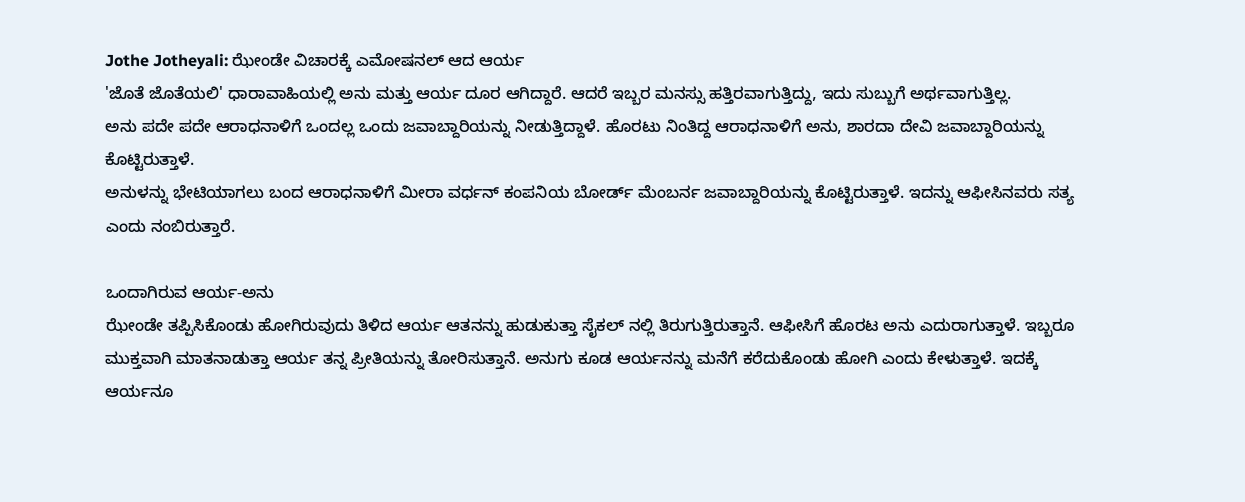Jothe Jotheyali: ಝೇಂಡೇ ವಿಚಾರಕ್ಕೆ ಎಮೋಷನಲ್ ಆದ ಆರ್ಯ
'ಜೊತೆ ಜೊತೆಯಲಿ' ಧಾರಾವಾಹಿಯಲ್ಲಿ ಅನು ಮತ್ತು ಆರ್ಯ ದೂರ ಆಗಿದ್ದಾರೆ. ಆದರೆ ಇಬ್ಬರ ಮನಸ್ಸು ಹತ್ತಿರವಾಗುತ್ತಿದ್ದು, ಇದು ಸುಬ್ಬುಗೆ ಅರ್ಥವಾಗುತ್ತಿಲ್ಲ.
ಅನು ಪದೇ ಪದೇ ಆರಾಧನಾಳಿಗೆ ಒಂದಲ್ಲ ಒಂದು ಜವಾಬ್ದಾರಿಯನ್ನು ನೀಡುತ್ತಿದ್ದಾಳೆ. ಹೊರಟು ನಿಂತಿದ್ದ ಆರಾಧನಾಳಿಗೆ ಅನು, ಶಾರದಾ ದೇವಿ ಜವಾಬ್ದಾರಿಯನ್ನು ಕೊಟ್ಟಿರುತ್ತಾಳೆ.
ಅನುಳನ್ನು ಭೇಟಿಯಾಗಲು ಬಂದ ಆರಾಧನಾಳಿಗೆ ಮೀರಾ ವರ್ಧನ್ ಕಂಪನಿಯ ಬೋರ್ಡ್ ಮೆಂಬರ್ನ ಜವಾಬ್ದಾರಿಯನ್ನು ಕೊಟ್ಟಿರುತ್ತಾಳೆ. ಇದನ್ನು ಆಫೀಸಿನವರು ಸತ್ಯ ಎಂದು ನಂಬಿರುತ್ತಾರೆ.

ಒಂದಾಗಿರುವ ಆರ್ಯ-ಅನು
ಝೇಂಡೇ ತಪ್ಪಿಸಿಕೊಂಡು ಹೋಗಿರುವುದು ತಿಳಿದ ಆರ್ಯ ಆತನನ್ನು ಹುಡುಕುತ್ತಾ ಸೈಕಲ್ ನಲ್ಲಿ ತಿರುಗುತ್ತಿರುತ್ತಾನೆ. ಆಫೀಸಿಗೆ ಹೊರಟ ಅನು ಎದುರಾಗುತ್ತಾಳೆ. ಇಬ್ಬರೂ ಮುಕ್ತವಾಗಿ ಮಾತನಾಡುತ್ತಾ ಆರ್ಯ ತನ್ನ ಪ್ರೀತಿಯನ್ನು ತೋರಿಸುತ್ತಾನೆ. ಅನುಗು ಕೂಡ ಆರ್ಯನನ್ನು ಮನೆಗೆ ಕರೆದುಕೊಂಡು ಹೋಗಿ ಎಂದು ಕೇಳುತ್ತಾಳೆ. ಇದಕ್ಕೆ ಆರ್ಯನೂ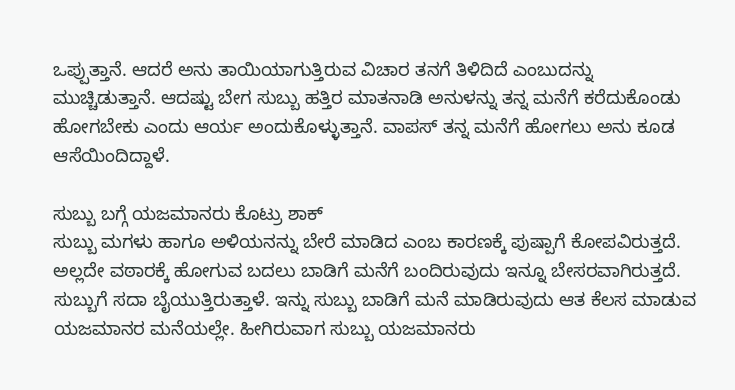ಒಪ್ಪುತ್ತಾನೆ. ಆದರೆ ಅನು ತಾಯಿಯಾಗುತ್ತಿರುವ ವಿಚಾರ ತನಗೆ ತಿಳಿದಿದೆ ಎಂಬುದನ್ನು ಮುಚ್ಚಿಡುತ್ತಾನೆ. ಆದಷ್ಟು ಬೇಗ ಸುಬ್ಬು ಹತ್ತಿರ ಮಾತನಾಡಿ ಅನುಳನ್ನು ತನ್ನ ಮನೆಗೆ ಕರೆದುಕೊಂಡು ಹೋಗಬೇಕು ಎಂದು ಆರ್ಯ ಅಂದುಕೊಳ್ಳುತ್ತಾನೆ. ವಾಪಸ್ ತನ್ನ ಮನೆಗೆ ಹೋಗಲು ಅನು ಕೂಡ ಆಸೆಯಿಂದಿದ್ದಾಳೆ.

ಸುಬ್ಬು ಬಗ್ಗೆ ಯಜಮಾನರು ಕೊಟ್ರು ಶಾಕ್
ಸುಬ್ಬು ಮಗಳು ಹಾಗೂ ಅಳಿಯನನ್ನು ಬೇರೆ ಮಾಡಿದ ಎಂಬ ಕಾರಣಕ್ಕೆ ಪುಷ್ಪಾಗೆ ಕೋಪವಿರುತ್ತದೆ. ಅಲ್ಲದೇ ವಠಾರಕ್ಕೆ ಹೋಗುವ ಬದಲು ಬಾಡಿಗೆ ಮನೆಗೆ ಬಂದಿರುವುದು ಇನ್ನೂ ಬೇಸರವಾಗಿರುತ್ತದೆ. ಸುಬ್ಬುಗೆ ಸದಾ ಬೈಯುತ್ತಿರುತ್ತಾಳೆ. ಇನ್ನು ಸುಬ್ಬು ಬಾಡಿಗೆ ಮನೆ ಮಾಡಿರುವುದು ಆತ ಕೆಲಸ ಮಾಡುವ ಯಜಮಾನರ ಮನೆಯಲ್ಲೇ. ಹೀಗಿರುವಾಗ ಸುಬ್ಬು ಯಜಮಾನರು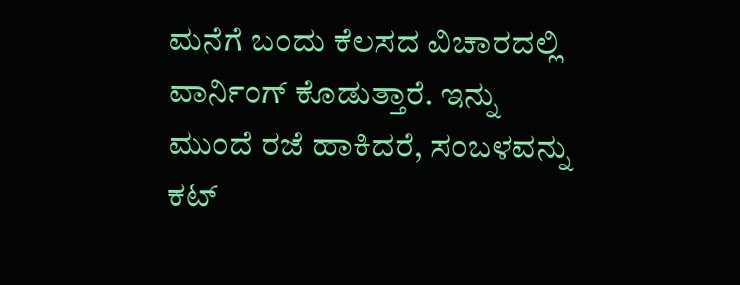ಮನೆಗೆ ಬಂದು ಕೆಲಸದ ವಿಚಾರದಲ್ಲಿ ವಾರ್ನಿಂಗ್ ಕೊಡುತ್ತಾರೆ. ಇನ್ನು ಮುಂದೆ ರಜೆ ಹಾಕಿದರೆ, ಸಂಬಳವನ್ನು ಕಟ್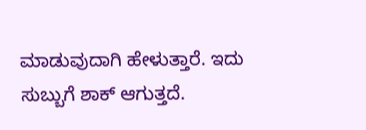ಮಾಡುವುದಾಗಿ ಹೇಳುತ್ತಾರೆ. ಇದು ಸುಬ್ಬುಗೆ ಶಾಕ್ ಆಗುತ್ತದೆ.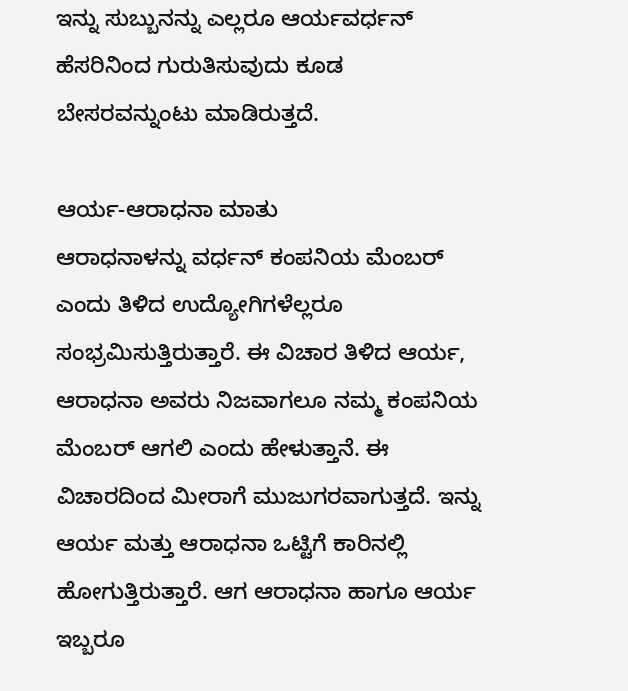ಇನ್ನು ಸುಬ್ಬುನನ್ನು ಎಲ್ಲರೂ ಆರ್ಯವರ್ಧನ್ ಹೆಸರಿನಿಂದ ಗುರುತಿಸುವುದು ಕೂಡ ಬೇಸರವನ್ನುಂಟು ಮಾಡಿರುತ್ತದೆ.

ಆರ್ಯ-ಆರಾಧನಾ ಮಾತು
ಆರಾಧನಾಳನ್ನು ವರ್ಧನ್ ಕಂಪನಿಯ ಮೆಂಬರ್ ಎಂದು ತಿಳಿದ ಉದ್ಯೋಗಿಗಳೆಲ್ಲರೂ ಸಂಭ್ರಮಿಸುತ್ತಿರುತ್ತಾರೆ. ಈ ವಿಚಾರ ತಿಳಿದ ಆರ್ಯ, ಆರಾಧನಾ ಅವರು ನಿಜವಾಗಲೂ ನಮ್ಮ ಕಂಪನಿಯ ಮೆಂಬರ್ ಆಗಲಿ ಎಂದು ಹೇಳುತ್ತಾನೆ. ಈ ವಿಚಾರದಿಂದ ಮೀರಾಗೆ ಮುಜುಗರವಾಗುತ್ತದೆ. ಇನ್ನು ಆರ್ಯ ಮತ್ತು ಆರಾಧನಾ ಒಟ್ಟಿಗೆ ಕಾರಿನಲ್ಲಿ ಹೋಗುತ್ತಿರುತ್ತಾರೆ. ಆಗ ಆರಾಧನಾ ಹಾಗೂ ಆರ್ಯ ಇಬ್ಬರೂ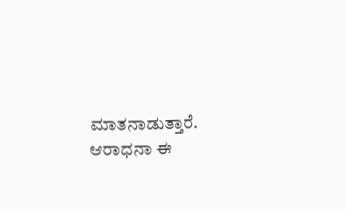ಮಾತನಾಡುತ್ತಾರೆ. ಆರಾಧನಾ ಈ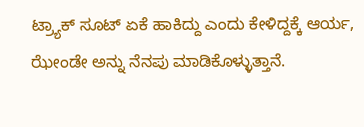ಟ್ರ್ಯಾಕ್ ಸೂಟ್ ಏಕೆ ಹಾಕಿದ್ದು ಎಂದು ಕೇಳಿದ್ದಕ್ಕೆ ಆರ್ಯ, ಝೇಂಡೇ ಅನ್ನು ನೆನಪು ಮಾಡಿಕೊಳ್ಳುತ್ತಾನೆ.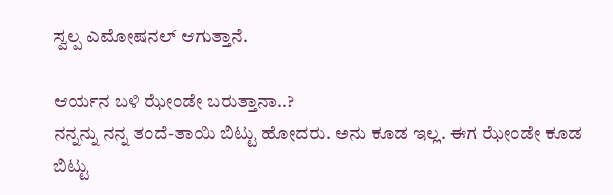ಸ್ವಲ್ಪ ಎಮೋಷನಲ್ ಆಗುತ್ತಾನೆ.

ಆರ್ಯನ ಬಳಿ ಝೇಂಡೇ ಬರುತ್ತಾನಾ..?
ನನ್ನನ್ನು ನನ್ನ ತಂದೆ-ತಾಯಿ ಬಿಟ್ಟು ಹೋದರು. ಅನು ಕೂಡ ಇಲ್ಲ. ಈಗ ಝೇಂಡೇ ಕೂಡ ಬಿಟ್ಟು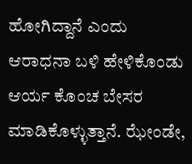ಹೋಗಿದ್ದಾನೆ ಎಂದು ಆರಾಧನಾ ಬಳಿ ಹೇಳಿಕೊಂಡು ಆರ್ಯ ಕೊಂಚ ಬೇಸರ ಮಾಡಿಕೊಳ್ಳುತ್ತಾನೆ. ಝೇಂಡೇ,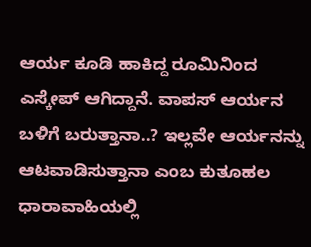ಆರ್ಯ ಕೂಡಿ ಹಾಕಿದ್ದ ರೂಮಿನಿಂದ ಎಸ್ಕೇಪ್ ಆಗಿದ್ದಾನೆ. ವಾಪಸ್ ಆರ್ಯನ ಬಳಿಗೆ ಬರುತ್ತಾನಾ..? ಇಲ್ಲವೇ ಆರ್ಯನನ್ನು ಆಟವಾಡಿಸುತ್ತಾನಾ ಎಂಬ ಕುತೂಹಲ ಧಾರಾವಾಹಿಯಲ್ಲಿ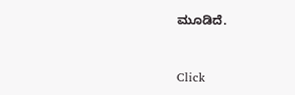ಮೂಡಿದೆ.


Click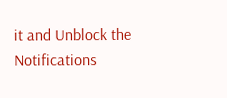it and Unblock the Notifications